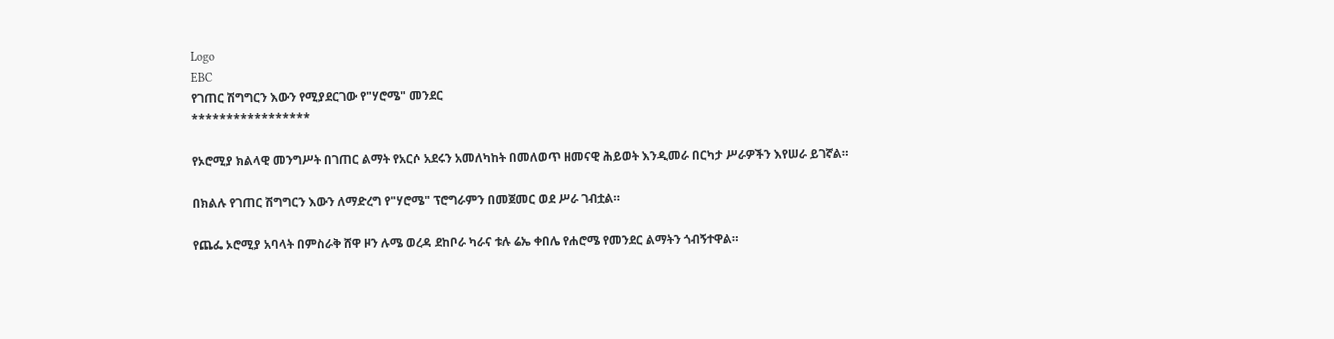Logo
EBC
የገጠር ሽግግርን እውን የሚያደርገው የ"ሃሮሜ" መንደር
*****************

የኦሮሚያ ክልላዊ መንግሥት በገጠር ልማት የአርሶ አደሩን አመለካከት በመለወጥ ዘመናዊ ሕይወት እንዲመራ በርካታ ሥራዎችን እየሠራ ይገኛል።

በክልሉ የገጠር ሽግግርን እውን ለማድረግ የ"ሃሮሜ" ፕሮግራምን በመጀመር ወደ ሥራ ገብቷል።

የጨፌ ኦሮሚያ አባላት በምስራቅ ሸዋ ዞን ሉሜ ወረዳ ደከቦራ ካራና ቱሉ ሬኤ ቀበሌ የሐሮሜ የመንደር ልማትን ጎብኝተዋል።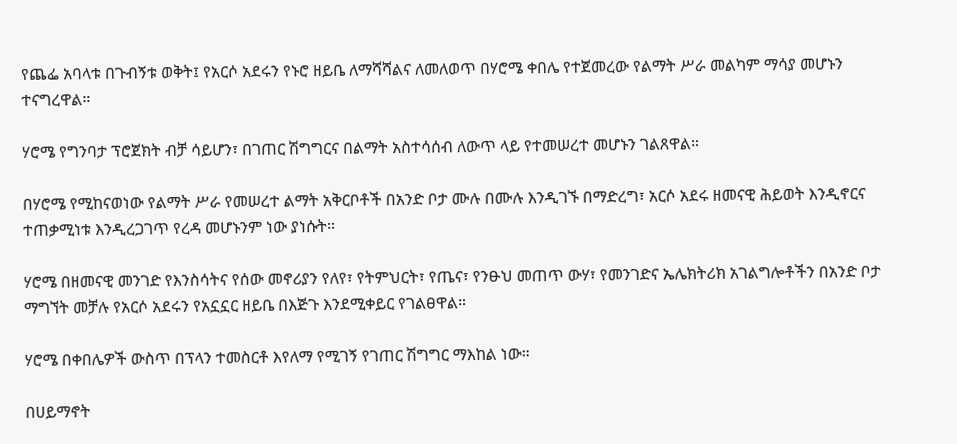የጨፌ አባላቱ በጉብኝቱ ወቅት፤ የአርሶ አደሩን የኑሮ ዘይቤ ለማሻሻልና ለመለወጥ በሃሮሜ ቀበሌ የተጀመረው የልማት ሥራ መልካም ማሳያ መሆኑን ተናግረዋል።

ሃሮሜ የግንባታ ፕሮጀክት ብቻ ሳይሆን፣ በገጠር ሽግግርና በልማት አስተሳሰብ ለውጥ ላይ የተመሠረተ መሆኑን ገልጸዋል።

በሃሮሜ የሚከናወነው የልማት ሥራ የመሠረተ ልማት አቅርቦቶች በአንድ ቦታ ሙሉ በሙሉ እንዲገኙ በማድረግ፣ አርሶ አደሩ ዘመናዊ ሕይወት እንዲኖርና ተጠቃሚነቱ እንዲረጋገጥ የረዳ መሆኑንም ነው ያነሱት።

ሃሮሜ በዘመናዊ መንገድ የእንስሳትና የሰው መኖሪያን የለየ፣ የትምህርት፣ የጤና፣ የንፁህ መጠጥ ውሃ፣ የመንገድና ኤሌክትሪክ አገልግሎቶችን በአንድ ቦታ ማግኘት መቻሉ የአርሶ አደሩን የአኗኗር ዘይቤ በእጅጉ እንደሚቀይር የገልፀዋል።

ሃሮሜ በቀበሌዎች ውስጥ በፕላን ተመስርቶ እየለማ የሚገኝ የገጠር ሽግግር ማእከል ነው።

በሀይማኖት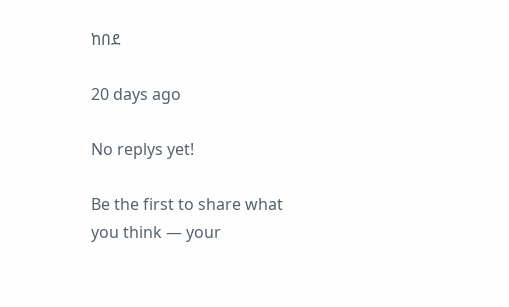ከበደ

20 days ago

No replys yet!

Be the first to share what you think — your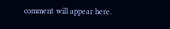comment will appear here.